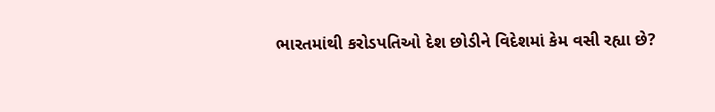ભારતમાંથી કરોડપતિઓ દેશ છોડીને વિદેશમાં કેમ વસી રહ્યા છે?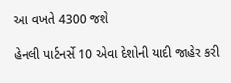આ વખતે 4300 જશે

હેનલી પાર્ટનર્સે 10 એવા દેશોની યાદી જાહેર કરી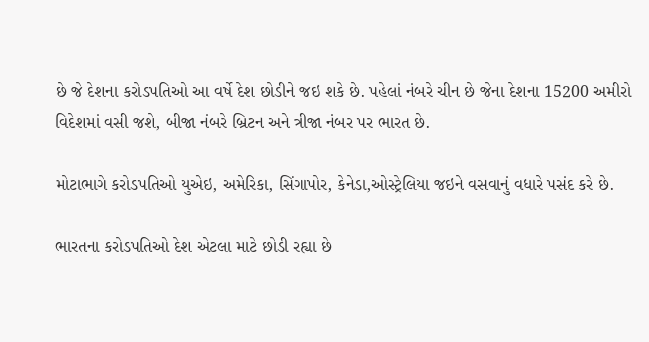છે જે દેશના કરોડપતિઓ આ વર્ષે દેશ છોડીને જઇ શકે છે. પહેલાં નંબરે ચીન છે જેના દેશના 15200 અમીરો વિદેશમાં વસી જશે, બીજા નંબરે બ્રિટન અને ત્રીજા નંબર પર ભારત છે.

મોટાભાગે કરોડપતિઓ યુએઇ, અમેરિકા, સિંગાપોર, કેનેડા,ઓસ્ટ્રેલિયા જઇને વસવાનું વધારે પસંદ કરે છે.

ભારતના કરોડપતિઓ દેશ એટલા માટે છોડી રહ્યા છે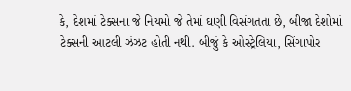કે, દેશમાં ટેક્સના જે નિયમો જે તેમાં ઘણી વિસંગતતા છે, બીજા દેશોમાં ટેક્સની આટલી ઝંઝટ હોતી નથી. બીજું કે ઓસ્ટ્રેલિયા, સિંગાપોર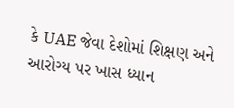કે UAE જેવા દેશોમાં શિક્ષણ અને આરોગ્ય પર ખાસ ધ્યાન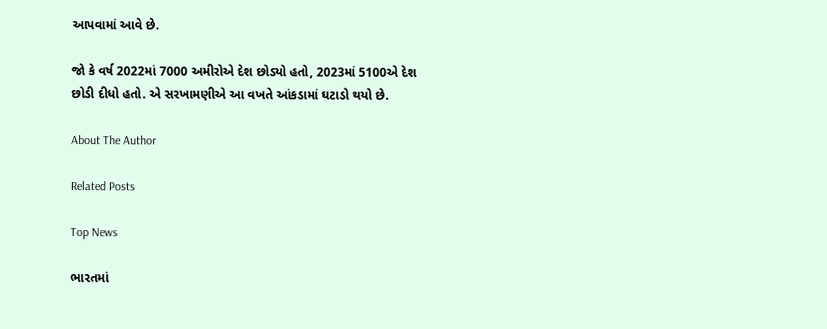આપવામાં આવે છે.

જો કે વર્ષ 2022માં 7000 અમીરોએ દેશ છોડ્યો હતો, 2023માં 5100એ દેશ છોડી દીધો હતો. એ સરખામણીએ આ વખતે આંકડામાં ઘટાડો થયો છે.

About The Author

Related Posts

Top News

ભારતમાં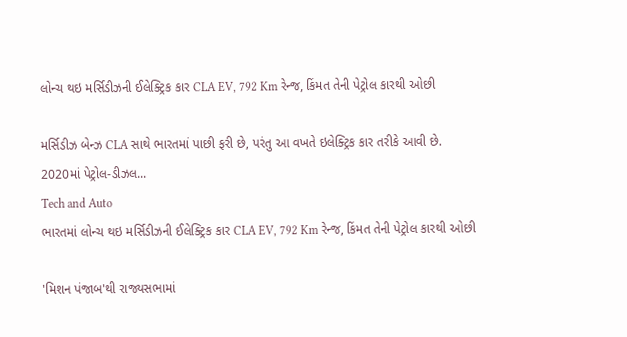લોન્ચ થઇ મર્સિડીઝની ઈલેક્ટ્રિક કાર CLA EV, 792 Km રેન્જ, કિંમત તેની પેટ્રોલ કારથી ઓછી

મર્સિડીઝ બેન્ઝ CLA સાથે ભારતમાં પાછી ફરી છે, પરંતુ આ વખતે ઇલેક્ટ્રિક કાર તરીકે આવી છે. 2020માં પેટ્રોલ-ડીઝલ...
Tech and Auto
ભારતમાં લોન્ચ થઇ મર્સિડીઝની ઈલેક્ટ્રિક કાર CLA EV, 792 Km રેન્જ, કિંમત તેની પેટ્રોલ કારથી ઓછી

'મિશન પંજાબ'થી રાજ્યસભામાં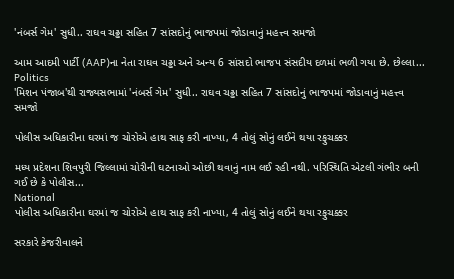'નંબર્સ ગેમ' સુધી.. રાઘવ ચઢ્ઢા સહિત 7 સાંસદોનું ભાજપમાં જોડાવાનું મહત્ત્વ સમજો

આમ આદમી પાર્ટી (AAP)ના નેતા રાઘવ ચઢ્ઢા અને અન્ય 6 સાંસદો ભાજપ સંસદીય દળમાં ભળી ગયા છે. છેલ્લા...
Politics
'મિશન પંજાબ'થી રાજ્યસભામાં 'નંબર્સ ગેમ' સુધી.. રાઘવ ચઢ્ઢા સહિત 7 સાંસદોનું ભાજપમાં જોડાવાનું મહત્ત્વ સમજો

પોલીસ અધિકારીના ઘરમાં જ ચોરોએ હાથ સાફ કરી નાખ્યા, 4 તોલું સોનું લઈને થયા રફુચક્કર

મધ્ય પ્રદેશના શિવપુરી જિલ્લામાં ચોરીની ઘટનાઓ ઓછી થવાનું નામ લઈ રહી નથી. પરિસ્થિતિ એટલી ગંભીર બની ગઈ છે કે પોલીસ...
National
પોલીસ અધિકારીના ઘરમાં જ ચોરોએ હાથ સાફ કરી નાખ્યા, 4 તોલું સોનું લઈને થયા રફુચક્કર

સરકારે કેજરીવાલને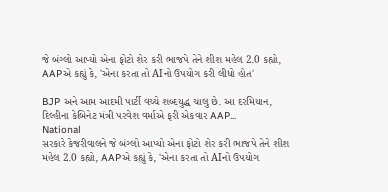જે બંગ્લો આપ્યો એના ફોટો શેર કરી ભાજપે તેને શીશ મહેલ 2.0 કહ્યો, AAPએ કહ્યું કે, 'એના કરતા તો AIનો ઉપયોગ કરી લીધો હોત'

BJP અને આમ આદમી પાર્ટી વચ્ચે શબ્દયુદ્ધ ચાલુ છે. આ દરમિયાન, દિલ્હીના કેબિનેટ મંત્રી પરવેશ વર્માએ ફરી એકવાર AAP...
National
સરકારે કેજરીવાલને જે બંગ્લો આપ્યો એના ફોટો શેર કરી ભાજપે તેને શીશ મહેલ 2.0 કહ્યો, AAPએ કહ્યું કે, 'એના કરતા તો AIનો ઉપયોગ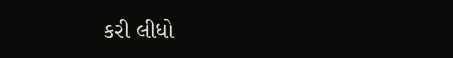કરી લીધો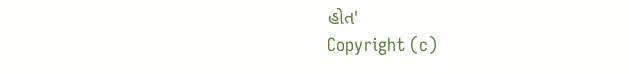હોત'
Copyright (c)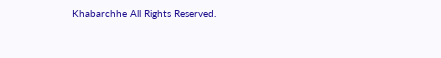Khabarchhe All Rights Reserved.